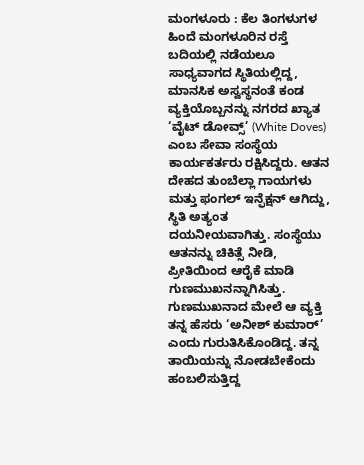ಮಂಗಳೂರು : ಕೆಲ ತಿಂಗಳುಗಳ ಹಿಂದೆ ಮಂಗಳೂರಿನ ರಸ್ತೆ ಬದಿಯಲ್ಲಿ ನಡೆಯಲೂ ಸಾಧ್ಯವಾಗದ ಸ್ಥಿತಿಯಲ್ಲಿದ್ದ, ಮಾನಸಿಕ ಅಸ್ವಸ್ಥನಂತೆ ಕಂಡ ವ್ಯಕ್ತಿಯೊಬ್ಬನನ್ನು ನಗರದ ಖ್ಯಾತ ‘ವೈಟ್ ಡೋವ್ಸ್’ (White Doves) ಎಂಬ ಸೇವಾ ಸಂಸ್ಥೆಯ ಕಾರ್ಯಕರ್ತರು ರಕ್ಷಿಸಿದ್ದರು. ಆತನ ದೇಹದ ತುಂಬೆಲ್ಲಾ ಗಾಯಗಳು ಮತ್ತು ಫಂಗಲ್ ಇನ್ಫೆಕ್ಷನ್ ಆಗಿದ್ದು, ಸ್ಥಿತಿ ಅತ್ಯಂತ ದಯನೀಯವಾಗಿತ್ತು. ಸಂಸ್ಥೆಯು ಆತನನ್ನು ಚಿಕಿತ್ಸೆ ನೀಡಿ, ಪ್ರೀತಿಯಿಂದ ಆರೈಕೆ ಮಾಡಿ ಗುಣಮುಖನನ್ನಾಗಿಸಿತ್ತು.
ಗುಣಮುಖನಾದ ಮೇಲೆ ಆ ವ್ಯಕ್ತಿ ತನ್ನ ಹೆಸರು ‘ಅನೀಶ್ ಕುಮಾರ್’ ಎಂದು ಗುರುತಿಸಿಕೊಂಡಿದ್ದ. ತನ್ನ ತಾಯಿಯನ್ನು ನೋಡಬೇಕೆಂದು ಹಂಬಲಿಸುತ್ತಿದ್ದ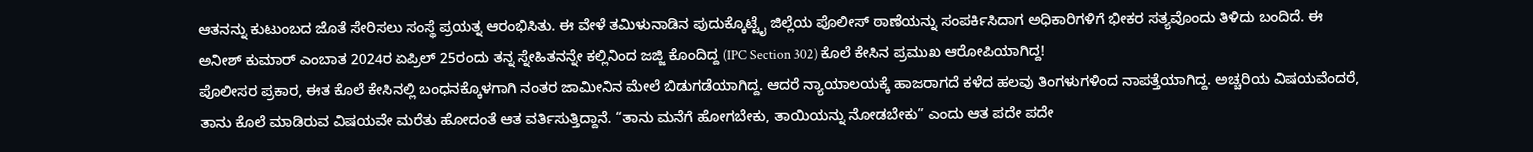ಆತನನ್ನು ಕುಟುಂಬದ ಜೊತೆ ಸೇರಿಸಲು ಸಂಸ್ಥೆ ಪ್ರಯತ್ನ ಆರಂಭಿಸಿತು. ಈ ವೇಳೆ ತಮಿಳುನಾಡಿನ ಪುದುಕ್ಕೊಟ್ಟೈ ಜಿಲ್ಲೆಯ ಪೊಲೀಸ್ ಠಾಣೆಯನ್ನು ಸಂಪರ್ಕಿಸಿದಾಗ ಅಧಿಕಾರಿಗಳಿಗೆ ಭೀಕರ ಸತ್ಯವೊಂದು ತಿಳಿದು ಬಂದಿದೆ. ಈ ಅನೀಶ್ ಕುಮಾರ್ ಎಂಬಾತ 2024ರ ಏಪ್ರಿಲ್ 25ರಂದು ತನ್ನ ಸ್ನೇಹಿತನನ್ನೇ ಕಲ್ಲಿನಿಂದ ಜಜ್ಜಿ ಕೊಂದಿದ್ದ (IPC Section 302) ಕೊಲೆ ಕೇಸಿನ ಪ್ರಮುಖ ಆರೋಪಿಯಾಗಿದ್ದ!
ಪೊಲೀಸರ ಪ್ರಕಾರ, ಈತ ಕೊಲೆ ಕೇಸಿನಲ್ಲಿ ಬಂಧನಕ್ಕೊಳಗಾಗಿ ನಂತರ ಜಾಮೀನಿನ ಮೇಲೆ ಬಿಡುಗಡೆಯಾಗಿದ್ದ. ಆದರೆ ನ್ಯಾಯಾಲಯಕ್ಕೆ ಹಾಜರಾಗದೆ ಕಳೆದ ಹಲವು ತಿಂಗಳುಗಳಿಂದ ನಾಪತ್ತೆಯಾಗಿದ್ದ. ಅಚ್ಚರಿಯ ವಿಷಯವೆಂದರೆ, ತಾನು ಕೊಲೆ ಮಾಡಿರುವ ವಿಷಯವೇ ಮರೆತು ಹೋದಂತೆ ಆತ ವರ್ತಿಸುತ್ತಿದ್ದಾನೆ. “ತಾನು ಮನೆಗೆ ಹೋಗಬೇಕು, ತಾಯಿಯನ್ನು ನೋಡಬೇಕು” ಎಂದು ಆತ ಪದೇ ಪದೇ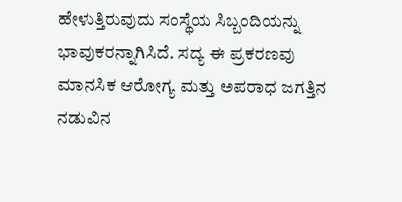ಹೇಳುತ್ತಿರುವುದು ಸಂಸ್ಥೆಯ ಸಿಬ್ಬಂದಿಯನ್ನು ಭಾವುಕರನ್ನಾಗಿಸಿದೆ. ಸದ್ಯ ಈ ಪ್ರಕರಣವು ಮಾನಸಿಕ ಆರೋಗ್ಯ ಮತ್ತು ಅಪರಾಧ ಜಗತ್ತಿನ ನಡುವಿನ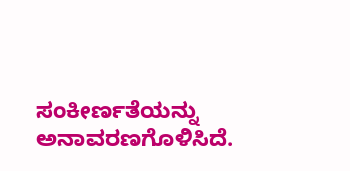ಸಂಕೀರ್ಣತೆಯನ್ನು ಅನಾವರಣಗೊಳಿಸಿದೆ.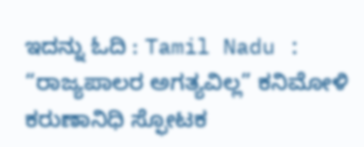ಇದನ್ನು ಓದಿ : Tamil Nadu : “ರಾಜ್ಯಪಾಲರ ಅಗತ್ಯವಿಲ್ಲ” ಕನಿಮೋಳಿ ಕರುಣಾನಿಧಿ ಸ್ಫೋಟಕ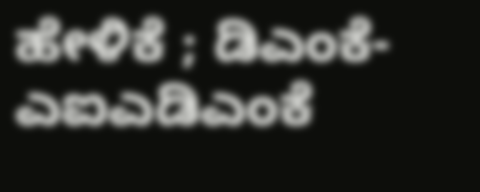ಹೇಳಿಕೆ ; ಡಿಎಂಕೆ-ಎಐಎಡಿಎಂಕೆ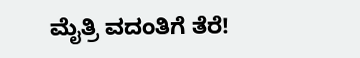ಮೈತ್ರಿ ವದಂತಿಗೆ ತೆರೆ!